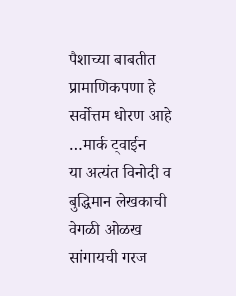पैशाच्या बाबतीत प्रामाणिकपणा हे सर्वोत्तम धोरण आहे …मार्क ट्वाईन
या अत्यंत विनोदी व
बुद्धिमान लेखकाची वेगळी ओळख सांगायची गरज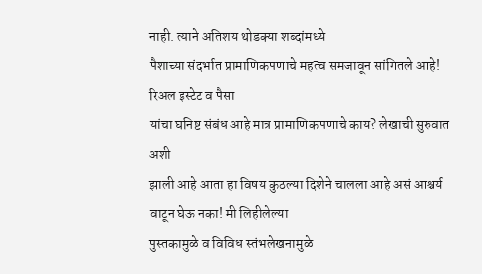नाही. त्याने अतिशय थोडक्या शब्दांमध्ये
पैशाच्या संदर्भात प्रामाणिकपणाचे महत्व समजावून सांगितले आहे! रिअल इस्टेट व पैसा
यांचा घनिष्ट संबंध आहे मात्र प्रामाणिकपणाचे काय? लेखाची सुरुवात अशी
झाली आहे आता हा विषय कुठल्या दिशेने चालला आहे असं आश्चर्य वाटून घेऊ नका! मी लिहीलेल्या
पुस्तकामुळे व विविध स्तंभलेखनामुळे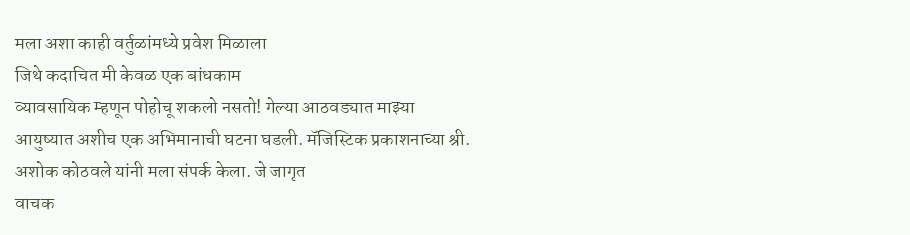मला अशा काही वर्तुळांमध्ये प्रवेश मिळाला
जिथे कदाचित मी केवळ एक बांधकाम
व्यावसायिक म्हणून पोहोचू शकलो नसतो! गेल्या आठवड्यात माझ्या
आयुष्यात अशीच एक अभिमानाची घटना घडली. मॅजिस्टिक प्रकाशनाच्या श्री.
अशोक कोठवले यांनी मला संपर्क केला. जे जागृत
वाचक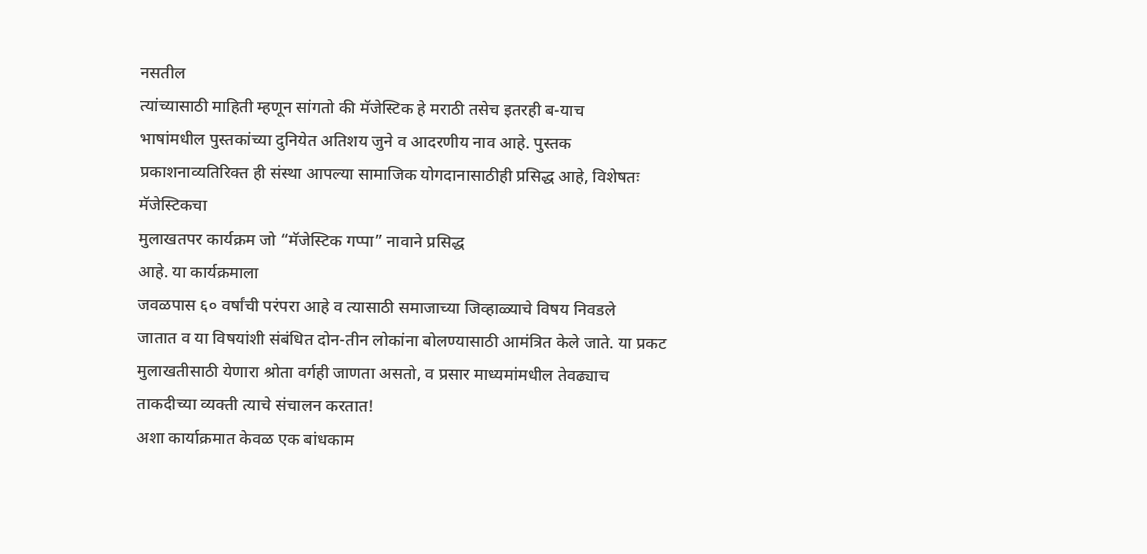नसतील
त्यांच्यासाठी माहिती म्हणून सांगतो की मॅजेस्टिक हे मराठी तसेच इतरही ब-याच
भाषांमधील पुस्तकांच्या दुनियेत अतिशय जुने व आदरणीय नाव आहे. पुस्तक
प्रकाशनाव्यतिरिक्त ही संस्था आपल्या सामाजिक योगदानासाठीही प्रसिद्ध आहे, विशेषतः मॅजेस्टिकचा
मुलाखतपर कार्यक्रम जो “मॅजेस्टिक गप्पा” नावाने प्रसिद्ध
आहे. या कार्यक्रमाला
जवळपास ६० वर्षांची परंपरा आहे व त्यासाठी समाजाच्या जिव्हाळ्याचे विषय निवडले
जातात व या विषयांशी संबंधित दोन-तीन लोकांना बोलण्यासाठी आमंत्रित केले जाते. या प्रकट
मुलाखतीसाठी येणारा श्रोता वर्गही जाणता असतो, व प्रसार माध्यमांमधील तेवढ्याच
ताकदीच्या व्यक्ती त्याचे संचालन करतात!
अशा कार्याक्रमात केवळ एक बांधकाम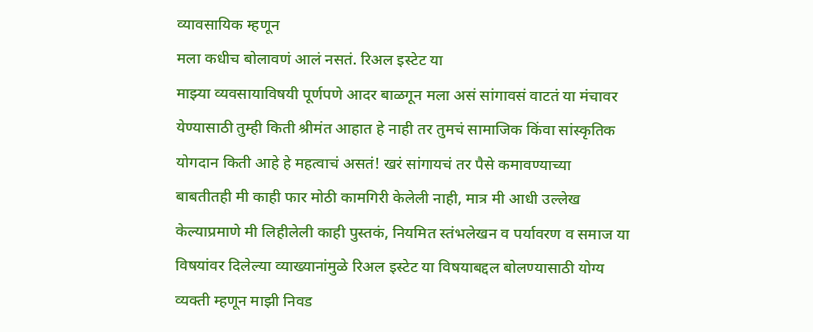व्यावसायिक म्हणून
मला कधीच बोलावणं आलं नसतं. रिअल इस्टेट या
माझ्या व्यवसायाविषयी पूर्णपणे आदर बाळगून मला असं सांगावसं वाटतं या मंचावर
येण्यासाठी तुम्ही किती श्रीमंत आहात हे नाही तर तुमचं सामाजिक किंवा सांस्कृतिक
योगदान किती आहे हे महत्वाचं असतं! खरं सांगायचं तर पैसे कमावण्याच्या
बाबतीतही मी काही फार मोठी कामगिरी केलेली नाही, मात्र मी आधी उल्लेख
केल्याप्रमाणे मी लिहीलेली काही पुस्तकं, नियमित स्तंभलेखन व पर्यावरण व समाज या
विषयांवर दिलेल्या व्याख्यानांमुळे रिअल इस्टेट या विषयाबद्दल बोलण्यासाठी योग्य
व्यक्ती म्हणून माझी निवड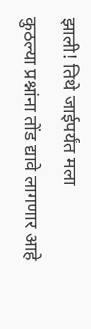झाली! तिथे जाईपर्यंत मला
कुठल्या प्रश्नांना तोंड द्यावे लागणार आहे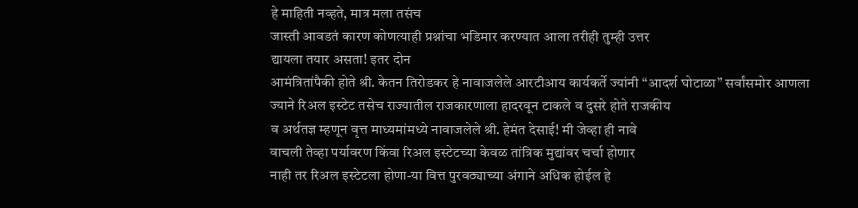हे माहिती नव्हते, मात्र मला तसंच
जास्ती आवडतं कारण कोणत्याही प्रश्नांचा भडिमार करण्यात आला तरीही तुम्ही उत्तर
द्यायला तयार असता! इतर दोन
आमंत्रितांपैकी होते श्री. केतन तिरोडकर हे नावाजलेले आरटीआय कार्यकर्ते ज्यांनी “आदर्श घोटाळा” सर्वांसमोर आणला
ज्याने रिअल इस्टेट तसेच राज्यातील राजकारणाला हादरवून टाकले व दुसरे होते राजकीय
व अर्थतज्ञ म्हणून वृत्त माध्यमांमध्ये नावाजलेले श्री. हेमंत देसाई! मी जेव्हा ही नावे
वाचली तेव्हा पर्यावरण किंवा रिअल इस्टेटच्या केवळ तांत्रिक मुद्यांवर चर्चा होणार
नाही तर रिअल इस्टेटला होणा-या वित्त पुरवठ्याच्या अंगाने अधिक होईल हे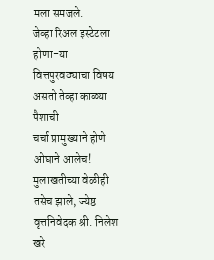मला समजले.
जेव्हा रिअल इस्टेटला होणा-या वित्तपुरवठ्याचा विषय असतो तेव्हा काळ्या पैशाची
चर्चा प्रामुख्याने होणे ओघाने आलेच! मुलाखतीच्या वेळीही
तसेच झाले, ज्येष्ठ वृत्तनिवेदक श्री. निलेश खरे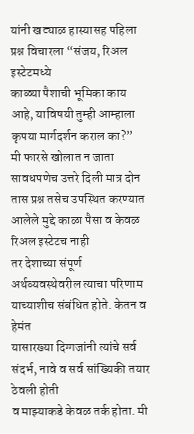यांनी खट्याळ हास्यासह पहिला
प्रश्न विचारला “संजय, रिअल इस्टेटमध्ये
काळ्या पैशाची भूमिका काय आहे, याविषयी तुम्ही आम्हाला कृपया मार्गदर्शन कराल का?”
मी फारसे खोलात न जाता सावधपणेच उत्तरे दिली मात्र दोन
तास प्रश्न तसेच उपस्थित करण्यात आलेले मुद्दे काळा पैसा व केवळ रिअल इस्टेटच नाही
तर देशाच्या संपूर्ण अर्थव्यवस्थेवरील त्याचा परिणाम याच्याशीच संबंधित होते. केतन व हेमंत
यासारख्या दिग्गजांनी त्यांचे सर्व संदर्भ, नावे व सर्व सांख्यिकी तयार ठेवली होती
व माझ्याकडे केवळ तर्क होता. मी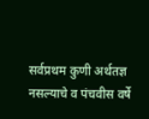सर्वप्रथम कुणी अर्थतज्ञ
नसल्याचे व पंचवीस वर्षे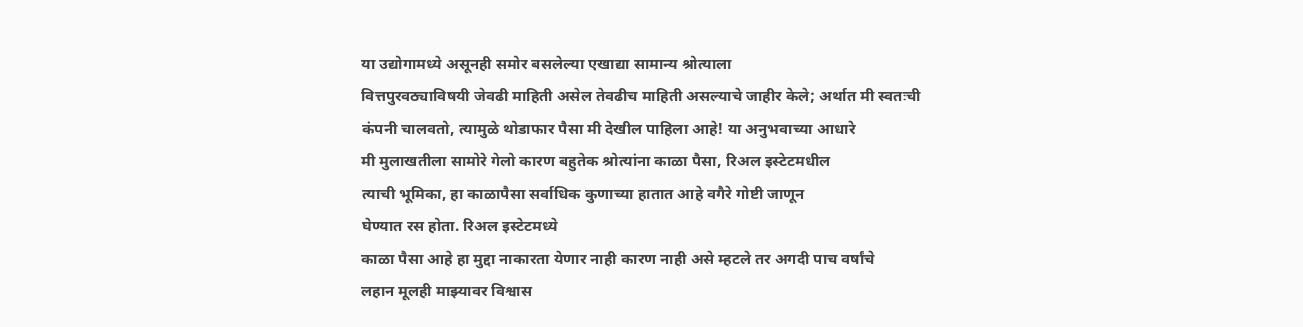या उद्योगामध्ये असूनही समोर बसलेल्या एखाद्या सामान्य श्रोत्याला
वित्तपुरवठ्याविषयी जेवढी माहिती असेल तेवढीच माहिती असल्याचे जाहीर केले; अर्थात मी स्वतःची
कंपनी चालवतो, त्यामुळे थोडाफार पैसा मी देखील पाहिला आहे! या अनुभवाच्या आधारे
मी मुलाखतीला सामोरे गेलो कारण बहुतेक श्रोत्यांना काळा पैसा, रिअल इस्टेटमधील
त्याची भूमिका, हा काळापैसा सर्वाधिक कुणाच्या हातात आहे वगैरे गोष्टी जाणून
घेण्यात रस होता. रिअल इस्टेटमध्ये
काळा पैसा आहे हा मुद्दा नाकारता येणार नाही कारण नाही असे म्हटले तर अगदी पाच वर्षांचे
लहान मूलही माझ्यावर विश्वास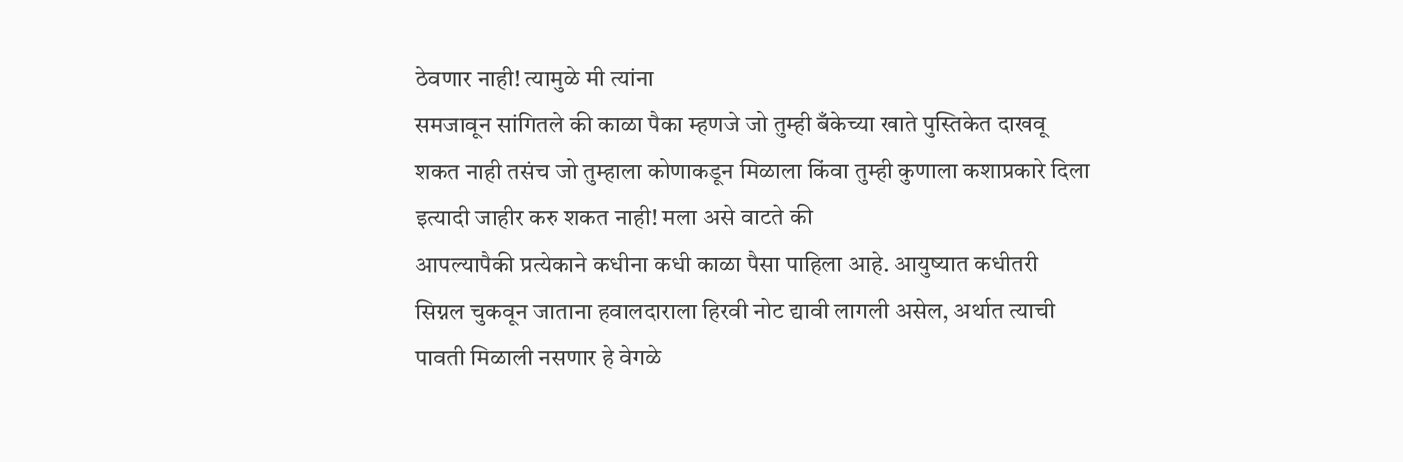ठेवणार नाही! त्यामुळे मी त्यांना
समजावून सांगितले की काळा पैका म्हणजे जो तुम्ही बँकेच्या खाते पुस्तिकेत दाखवू
शकत नाही तसंच जो तुम्हाला कोणाकडून मिळाला किंवा तुम्ही कुणाला कशाप्रकारे दिला
इत्यादी जाहीर करु शकत नाही! मला असे वाटते की
आपल्यापैकी प्रत्येकाने कधीना कधी काळा पैसा पाहिला आहे. आयुष्यात कधीतरी
सिग्नल चुकवून जाताना हवालदाराला हिरवी नोट द्यावी लागली असेल, अर्थात त्याची
पावती मिळाली नसणार हे वेगळे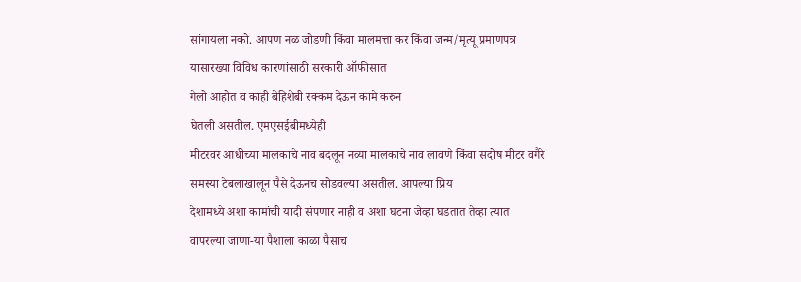सांगायला नको. आपण नळ जोडणी किंवा मालमत्ता कर किंवा जन्म/मृत्यू प्रमाणपत्र
यासारख्या विविध कारणांसाठी सरकारी ऑफीसात
गेलो आहोत व काही बेहिशेबी रक्कम देऊन कामे करुन
घेतली असतील. एमएसईबीमध्येही
मीटरवर आधीच्या मालकाचे नाव बदलून नव्या मालकाचे नाव लावणे किंवा सदोष मीटर वगैरे
समस्या टेबलाखालून पैसे देऊनच सोडवल्या असतील. आपल्या प्रिय
देशामध्ये अशा कामांची यादी संपणार नाही व अशा घटना जेव्हा घडतात तेव्हा त्यात
वापरल्या जाणा-या पैशाला काळा पैसाच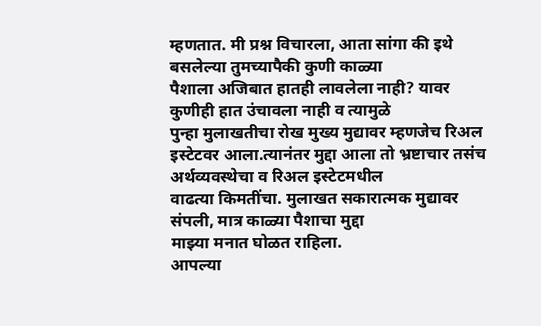म्हणतात. मी प्रश्न विचारला, आता सांगा की इथे बसलेल्या तुमच्यापैकी कुणी काळ्या
पैशाला अजिबात हातही लावलेला नाही? यावर कुणीही हात उंचावला नाही व त्यामुळे
पुन्हा मुलाखतीचा रोख मुख्य मुद्यावर म्हणजेच रिअल इस्टेटवर आला.त्यानंतर मुद्दा आला तो भ्रष्टाचार तसंच अर्थव्यवस्थेचा व रिअल इस्टेटमधील
वाढत्या किमतींचा. मुलाखत सकारात्मक मुद्यावर संपली, मात्र काळ्या पैशाचा मुद्दा
माझ्या मनात घोळत राहिला.
आपल्या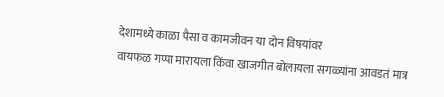देशामध्ये काळा पैसा व कामजीवन या दोन विषयांवर
वायफळ गप्पा मारायला किंवा खाजगीत बोलायला सगळ्यांना आवडतं मात्र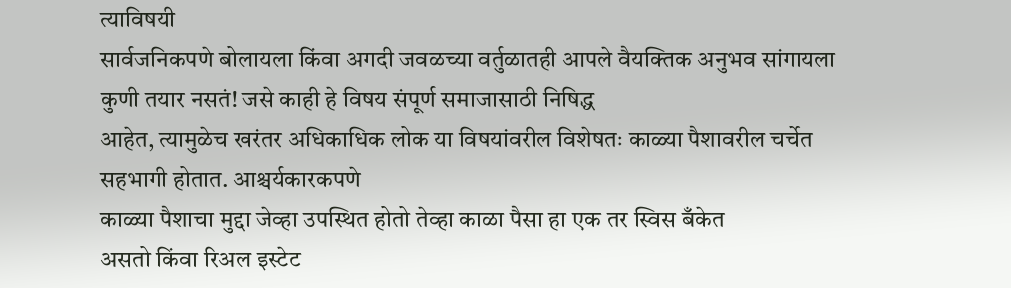त्याविषयी
सार्वजनिकपणे बोलायला किंवा अगदी जवळच्या वर्तुळातही आपले वैयक्तिक अनुभव सांगायला
कुणी तयार नसतं! जसे काही हे विषय संपूर्ण समाजासाठी निषिद्ध
आहेत, त्यामुळेच खरंतर अधिकाधिक लोक या विषयांवरील विशेषतः काळ्या पैशावरील चर्चेत
सहभागी होतात. आश्चर्यकारकपणे
काळ्या पैशाचा मुद्दा जेव्हा उपस्थित होतो तेव्हा काळा पैसा हा एक तर स्विस बँकेत
असतो किंवा रिअल इस्टेट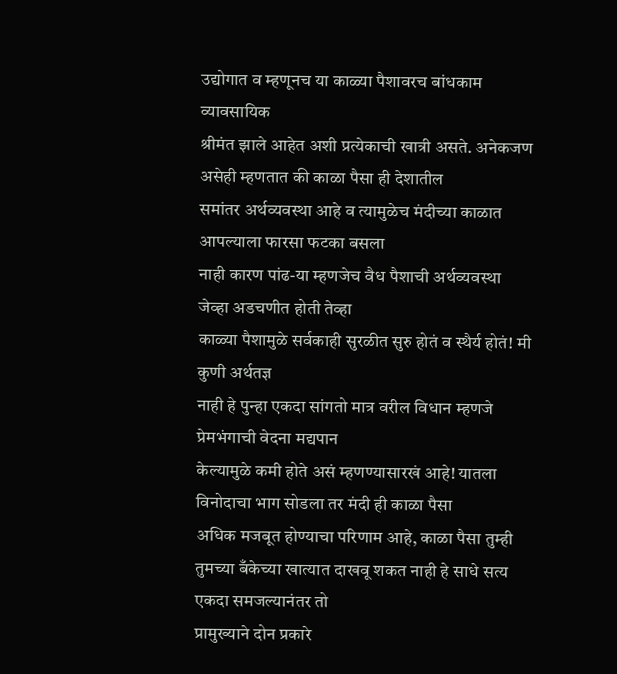उद्योगात व म्हणूनच या काळ्या पैशावरच बांधकाम व्यावसायिक
श्रीमंत झाले आहेत अशी प्रत्येकाची खात्री असते. अनेकजण असेही म्हणतात की काळा पैसा ही देशातील
समांतर अर्थव्यवस्था आहे व त्यामुळेच मंदीच्या काळात आपल्याला फारसा फटका बसला
नाही कारण पांढ-या म्हणजेच वैध पैशाची अर्थव्यवस्था जेव्हा अडचणीत होती तेव्हा
काळ्या पैशामुळे सर्वकाही सुरळीत सुरु होतं व स्थैर्य होतं! मी कुणी अर्थतज्ञ
नाही हे पुन्हा एकदा सांगतो मात्र वरील विधान म्हणजे प्रेमभंगाची वेदना मद्यपान
केल्यामुळे कमी होते असं म्हणण्यासारखं आहे! यातला विनोदाचा भाग सोडला तर मंदी ही काळा पैसा
अधिक मजबूत होण्याचा परिणाम आहे, काळा पैसा तुम्ही
तुमच्या बँकेच्या खात्यात दाखवू शकत नाही हे साधे सत्य एकदा समजल्यानंतर तो
प्रामुख्याने दोन प्रकारे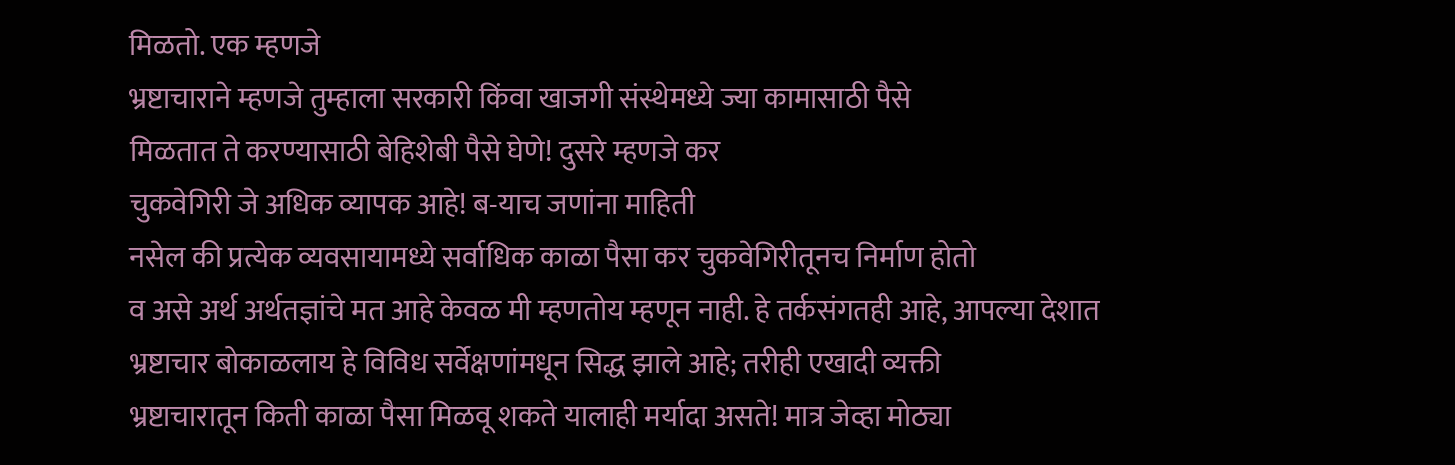मिळतो. एक म्हणजे
भ्रष्टाचाराने म्हणजे तुम्हाला सरकारी किंवा खाजगी संस्थेमध्ये ज्या कामासाठी पैसे
मिळतात ते करण्यासाठी बेहिशेबी पैसे घेणे! दुसरे म्हणजे कर
चुकवेगिरी जे अधिक व्यापक आहे! ब-याच जणांना माहिती
नसेल की प्रत्येक व्यवसायामध्ये सर्वाधिक काळा पैसा कर चुकवेगिरीतूनच निर्माण होतो
व असे अर्थ अर्थतज्ञांचे मत आहे केवळ मी म्हणतोय म्हणून नाही. हे तर्कसंगतही आहे, आपल्या देशात
भ्रष्टाचार बोकाळलाय हे विविध सर्वेक्षणांमधून सिद्ध झाले आहे; तरीही एखादी व्यक्ती
भ्रष्टाचारातून किती काळा पैसा मिळवू शकते यालाही मर्यादा असते! मात्र जेव्हा मोठ्या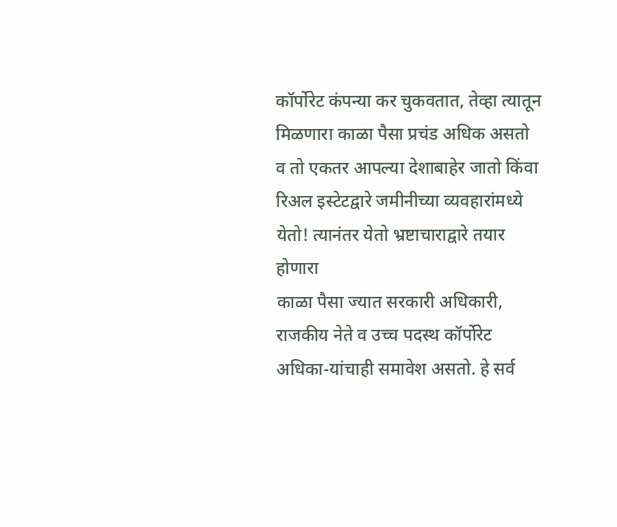कॉर्पोरेट कंपन्या कर चुकवतात, तेव्हा त्यातून मिळणारा काळा पैसा प्रचंड अधिक असतो
व तो एकतर आपल्या देशाबाहेर जातो किंवा रिअल इस्टेटद्वारे जमीनीच्या व्यवहारांमध्ये
येतो! त्यानंतर येतो भ्रष्टाचाराद्वारे तयार होणारा
काळा पैसा ज्यात सरकारी अधिकारी, राजकीय नेते व उच्च पदस्थ कॉर्पोरेट
अधिका-यांचाही समावेश असतो. हे सर्व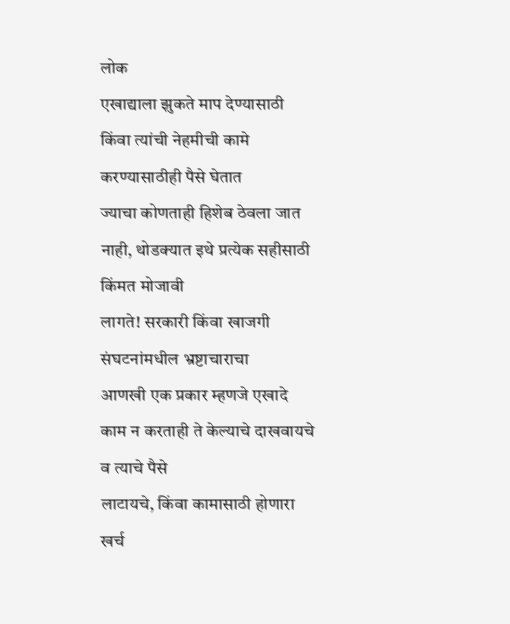लोक
एखाद्याला झुकते माप देण्यासाठी किंवा त्यांची नेहमीची कामे करण्यासाठीही पैसे घेतात
ज्याचा कोणताही हिशेब ठेवला जात नाही, थोडक्यात इथे प्रत्येक सहीसाठी किंमत मोजावी
लागते! सरकारी किंवा खाजगी संघटनांमधील भ्रष्टाचाराचा
आणखी एक प्रकार म्हणजे एखादे काम न करताही ते केल्याचे दाखवायचे व त्याचे पैसे
लाटायचे, किंवा कामासाठी होणारा खर्च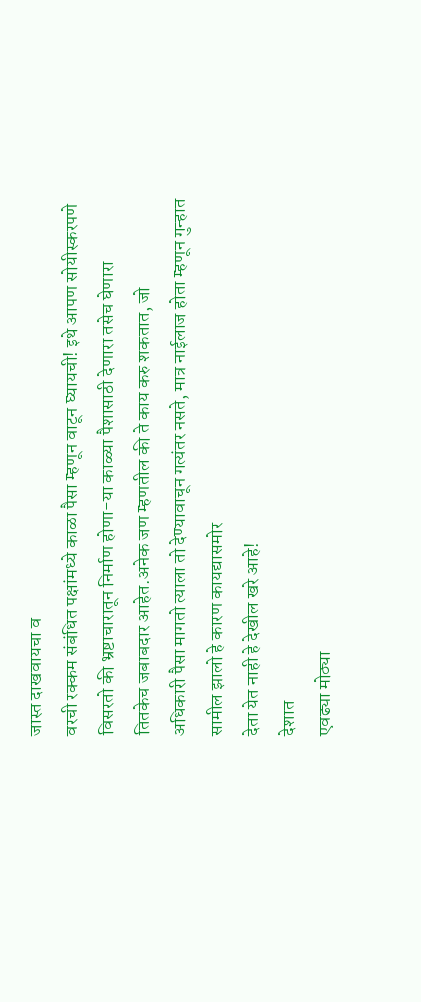जास्त दाखवायचा व
वरची रक्कम संबंधित पक्षांमध्ये काळा पैसा म्हणून वाटून घ्यायची! इथे आपण सोयीस्करपणे
विसरतो की भ्रष्टाचारातून निर्माण होणा-या काळ्या पैशासाठी देणारा तसेच घेणारा
तितकेच जबाबदार आहेत.अनेक जण म्हणतील की ते काय करु शकतात, जो
अधिकारी पैसा मागतो त्याला तो देण्यावाचून गत्यंतर नसते, मात्र नाईलाज होता म्हणून गुन्हात सामील झालो हे कारण कायद्यासमोर
देता येत नाही हे देखील खरे आहे!
देशात
एवढ्या मोठ्या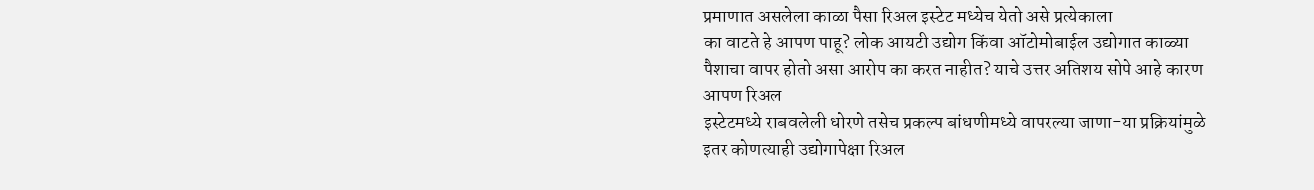प्रमाणात असलेला काळा पैसा रिअल इस्टेट मध्येच येतो असे प्रत्येकाला
का वाटते हे आपण पाहू? लोक आयटी उद्योग किंवा ऑटोमोबाईल उद्योगात काळ्या
पैशाचा वापर होतो असा आरोप का करत नाहीत? याचे उत्तर अतिशय सोपे आहे कारण आपण रिअल
इस्टेटमध्ये राबवलेली धोरणे तसेच प्रकल्प बांधणीमध्ये वापरल्या जाणा-या प्रक्रियांमुळे
इतर कोणत्याही उद्योगापेक्षा रिअल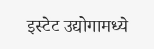इस्टेट उद्योगामध्ये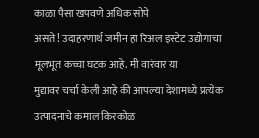काळा पैसा खपवणे अधिक सोपे
असते! उदाहरणार्थ जमीन हा रिअल इस्टेट उद्योगाचा
मूलभूत कच्चा घटक आहे. मी वारंवार या
मुद्यावर चर्चा केली आहे की आपल्या देशामध्ये प्रत्येक उत्पादनाचे कमाल किरकोळ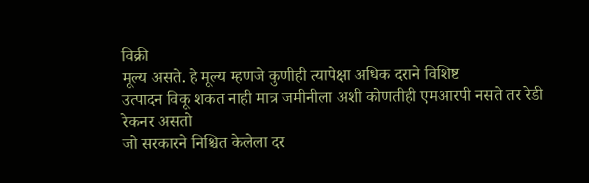विक्री
मूल्य असते. हे मूल्य म्हणजे कुणीही त्यापेक्षा अधिक दराने विशिष्ट
उत्पादन विकू शकत नाही मात्र जमीनीला अशी कोणतीही एमआरपी नसते तर रेडी रेकनर असतो
जो सरकारने निश्चित केलेला दर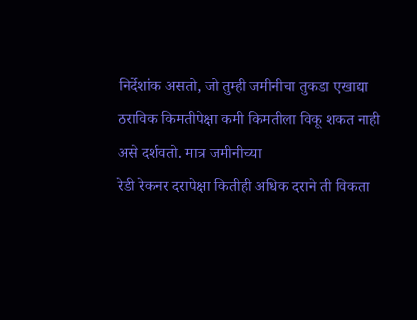निर्देशांक असतो, जो तुम्ही जमीनीचा तुकडा एखाद्या
ठराविक किमतीपेक्षा कमी किमतीला विकू शकत नाही असे दर्शवतो. मात्र जमीनीच्या
रेडी रेकनर दरापेक्षा कितीही अधिक दराने ती विकता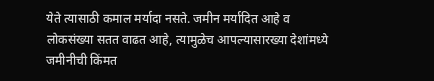येते त्यासाठी कमाल मर्यादा नसते. जमीन मर्यादित आहे व
लोकसंख्या सतत वाढत आहे, त्यामुळेच आपल्यासारख्या देशांमध्ये जमीनीची किंमत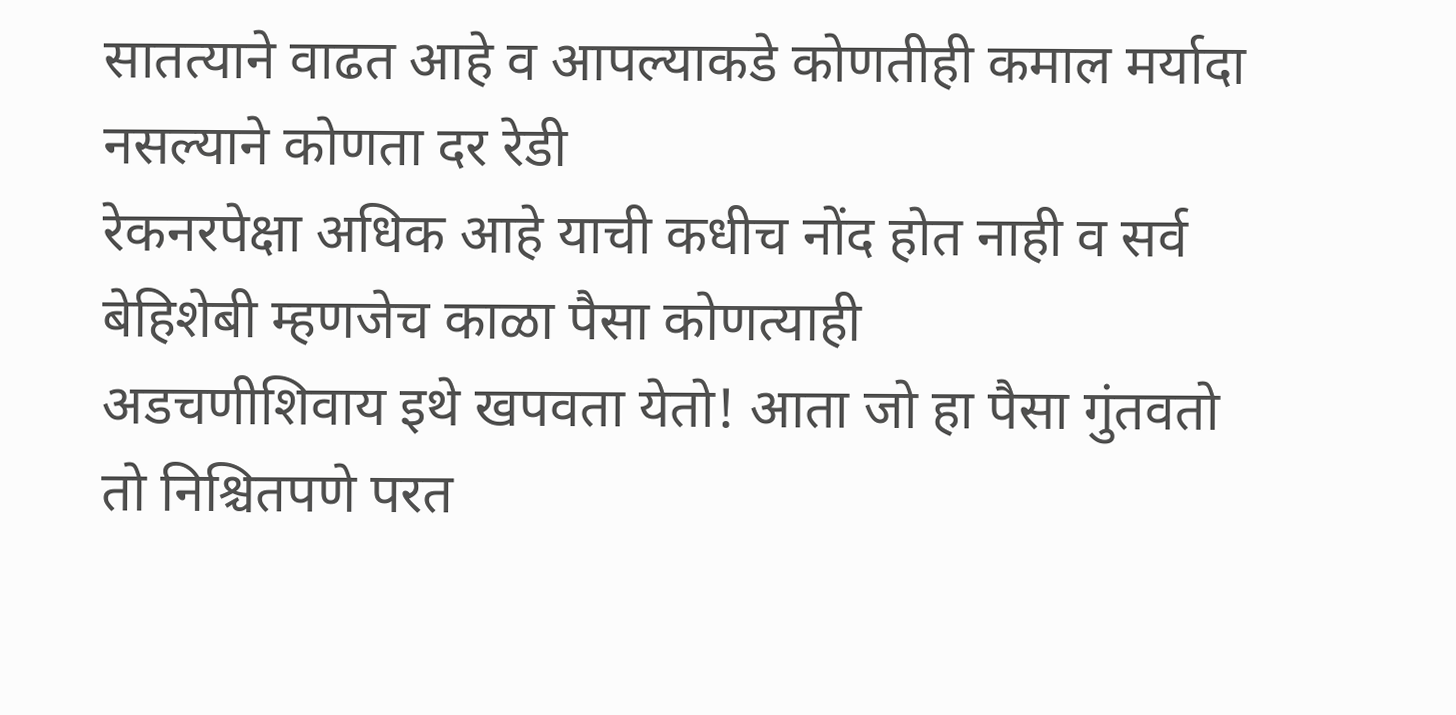सातत्याने वाढत आहे व आपल्याकडे कोणतीही कमाल मर्यादा नसल्याने कोणता दर रेडी
रेकनरपेक्षा अधिक आहे याची कधीच नोंद होत नाही व सर्व बेहिशेबी म्हणजेच काळा पैसा कोणत्याही
अडचणीशिवाय इथे खपवता येतो! आता जो हा पैसा गुंतवतो तो निश्चितपणे परत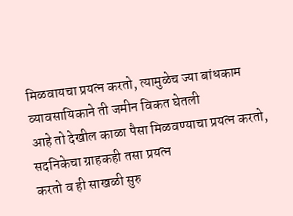मिळवायचा प्रयत्न करतो, त्यामुळेच ज्या बांधकाम व्यावसायिकाने ती जमीन विकत घेतली
आहे तो देखील काळा पैसा मिळवण्याचा प्रयत्न करतो, सदनिकेचा ग्राहकही तसा प्रयत्न
करतो व ही साखळी सुरु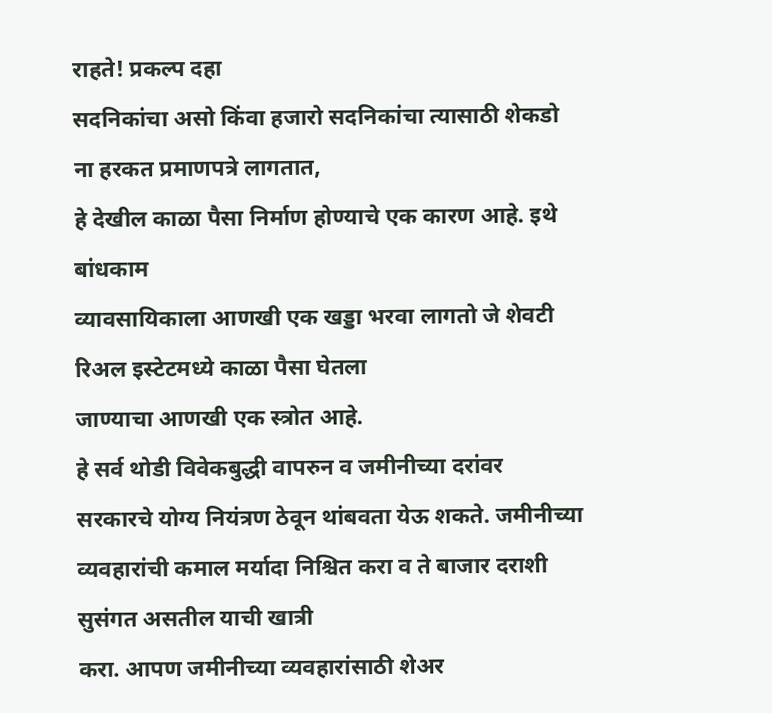राहते! प्रकल्प दहा
सदनिकांचा असो किंवा हजारो सदनिकांचा त्यासाठी शेकडो ना हरकत प्रमाणपत्रे लागतात,
हे देखील काळा पैसा निर्माण होण्याचे एक कारण आहे. इथे बांधकाम
व्यावसायिकाला आणखी एक खड्डा भरवा लागतो जे शेवटी रिअल इस्टेटमध्ये काळा पैसा घेतला
जाण्याचा आणखी एक स्त्रोत आहे.
हे सर्व थोडी विवेकबुद्धी वापरुन व जमीनीच्या दरांवर
सरकारचे योग्य नियंत्रण ठेवून थांबवता येऊ शकते. जमीनीच्या
व्यवहारांची कमाल मर्यादा निश्चित करा व ते बाजार दराशी सुसंगत असतील याची खात्री
करा. आपण जमीनीच्या व्यवहारांसाठी शेअर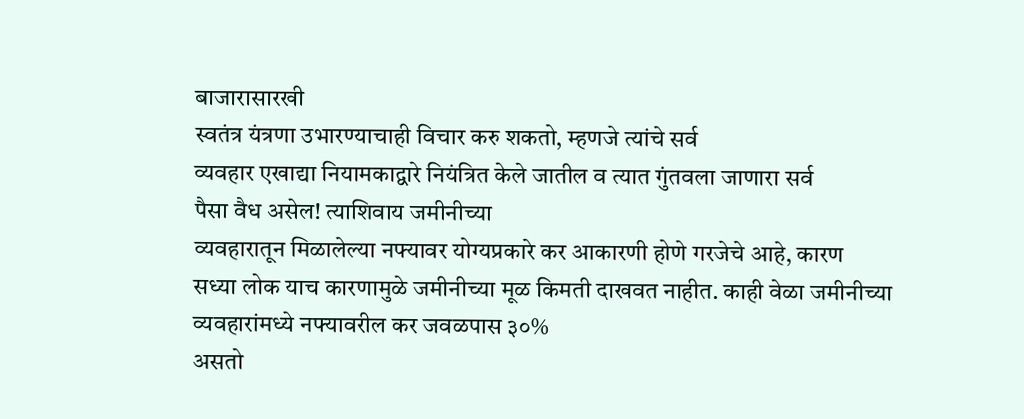बाजारासारखी
स्वतंत्र यंत्रणा उभारण्याचाही विचार करु शकतो, म्हणजे त्यांचे सर्व
व्यवहार एखाद्या नियामकाद्वारे नियंत्रित केले जातील व त्यात गुंतवला जाणारा सर्व
पैसा वैध असेल! त्याशिवाय जमीनीच्या
व्यवहारातून मिळालेल्या नफ्यावर योग्यप्रकारे कर आकारणी होणे गरजेचे आहे, कारण
सध्या लोक याच कारणामुळे जमीनीच्या मूळ किमती दाखवत नाहीत. काही वेळा जमीनीच्या
व्यवहारांमध्ये नफ्यावरील कर जवळपास ३०%
असतो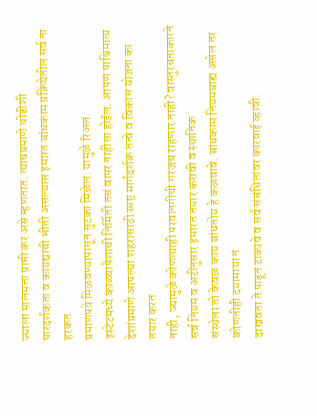ज्याला मालमत्ता प्राप्ती कर असे म्हणतात. त्याचप्रमाणे थोडीशी
पारदर्शकता व कायद्याची भीती असल्यास इमारत बांधकाम प्रक्रियेतील सर्व ना हरकत
प्रमाणपत्रे मिळवण्यापासून सुटका मिळेल. यामुळे रिअल
इस्टेटमध्ये काळ्यापैशाची निर्मिती तसं वापर नाहीसा होईल. आपण पाश्चिमात्य
देशांप्रमाणे आपल्या शहरासाठी स्पष्ट मार्गदर्शक तत्वे व विकास योजना का तयार करत
नाही, ज्यामुळे कोणत्याही परवानगीची गरजच राहणार नाही? वास्तुरचनाकारने सर्व नियम व अटींनुसार इमारत तयार करावी व स्थानिक
संस्थेला तो केवळ काय बांधतोय हे कळवावे. बांधकाम नियमबाह्य असेल तर कोणतीही दयामाया न
दाखवता ते पाडून टाकावे व सर्व संबंधितांवर कारवाई व्हावी.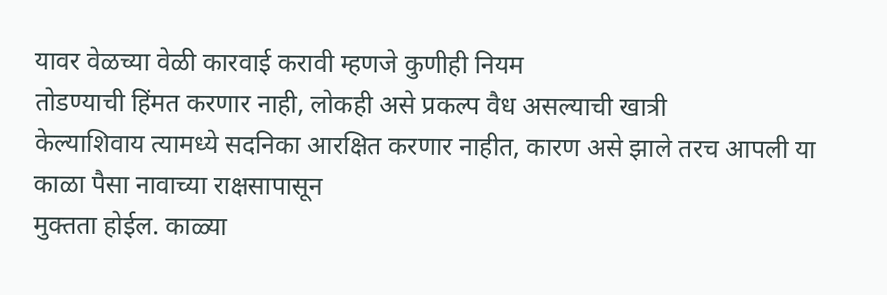यावर वेळच्या वेळी कारवाई करावी म्हणजे कुणीही नियम
तोडण्याची हिंमत करणार नाही, लोकही असे प्रकल्प वैध असल्याची खात्री
केल्याशिवाय त्यामध्ये सदनिका आरक्षित करणार नाहीत, कारण असे झाले तरच आपली या काळा पैसा नावाच्या राक्षसापासून
मुक्तता होईल. काळ्या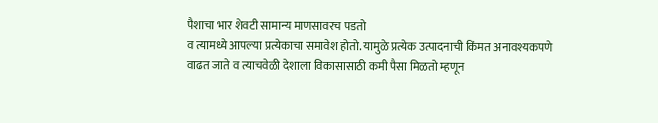पैशाचा भार शेवटी सामान्य माणसावरच पडतो
व त्यामध्ये आपल्या प्रत्येकाचा समावेश होतो. यामुळे प्रत्येक उत्पादनाची किंमत अनावश्यकपणे
वाढत जाते व त्याचवेळी देशाला विकासासाठी कमी पैसा मिळतो म्हणून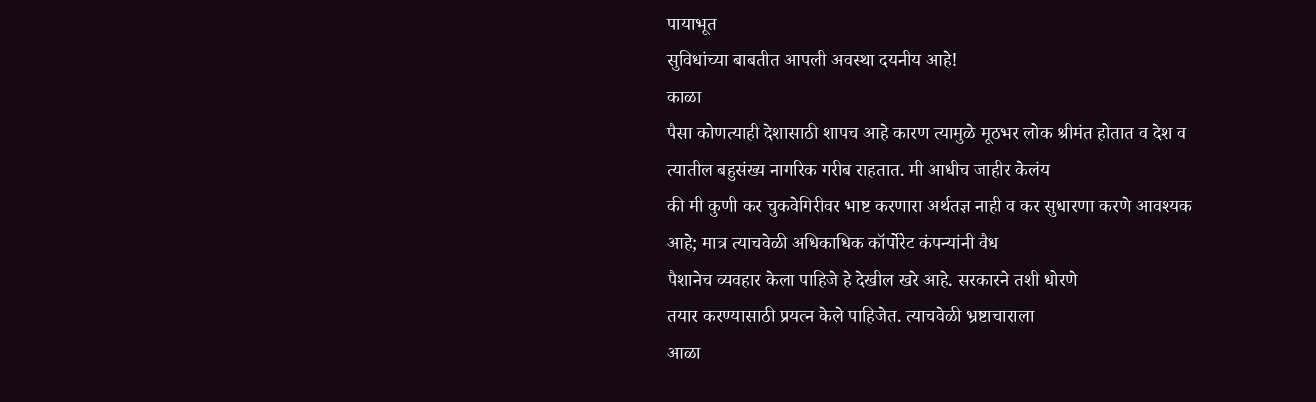पायाभूत
सुविधांच्या बाबतीत आपली अवस्था दयनीय आहे!
काळा
पैसा कोणत्याही देशासाठी शापच आहे कारण त्यामुळे मूठभर लोक श्रीमंत होतात व देश व
त्यातील बहुसंख्य नागरिक गरीब राहतात. मी आधीच जाहीर केलंय
की मी कुणी कर चुकवेगिरीवर भाष्ट करणारा अर्थतज्ञ नाही व कर सुधारणा करणे आवश्यक
आहे; मात्र त्याचवेळी अधिकाधिक कॉर्पोरेट कंपन्यांनी वैध
पैशानेच व्यवहार केला पाहिजे हे देखील खरे आहे. सरकारने तशी धोरणे
तयार करण्यासाठी प्रयत्न केले पाहिजेत. त्याचवेळी भ्रष्टाचाराला
आळा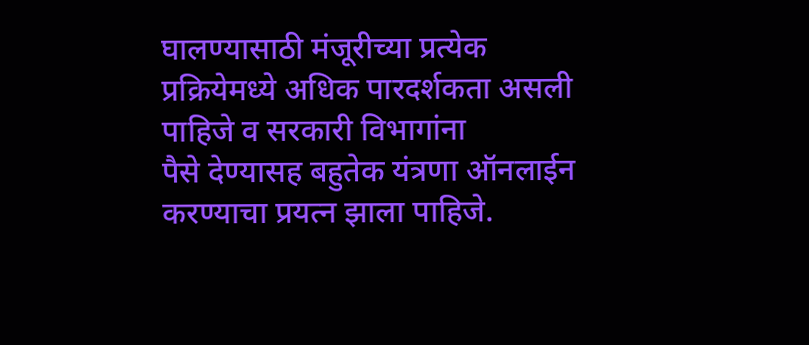घालण्यासाठी मंजूरीच्या प्रत्येक प्रक्रियेमध्ये अधिक पारदर्शकता असली पाहिजे व सरकारी विभागांना
पैसे देण्यासह बहुतेक यंत्रणा ऑनलाईन करण्याचा प्रयत्न झाला पाहिजे.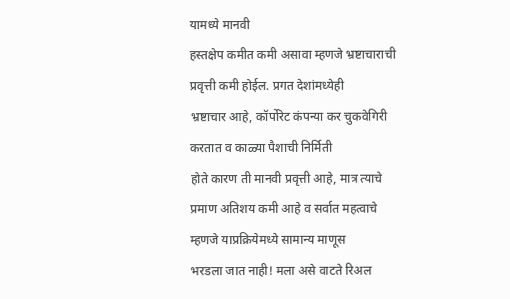यामध्ये मानवी
हस्तक्षेप कमीत कमी असावा म्हणजे भ्रष्टाचाराची प्रवृत्ती कमी होईल. प्रगत देशांमध्येही
भ्रष्टाचार आहे, कॉर्पोरेट कंपन्या कर चुकवेगिरी करतात व काळ्या पैशाची निर्मिती
होते कारण ती मानवी प्रवृत्ती आहे, मात्र त्याचे
प्रमाण अतिशय कमी आहे व सर्वात महत्वाचे म्हणजे याप्रक्रियेमध्ये सामान्य माणूस
भरडला जात नाही! मला असे वाटते रिअल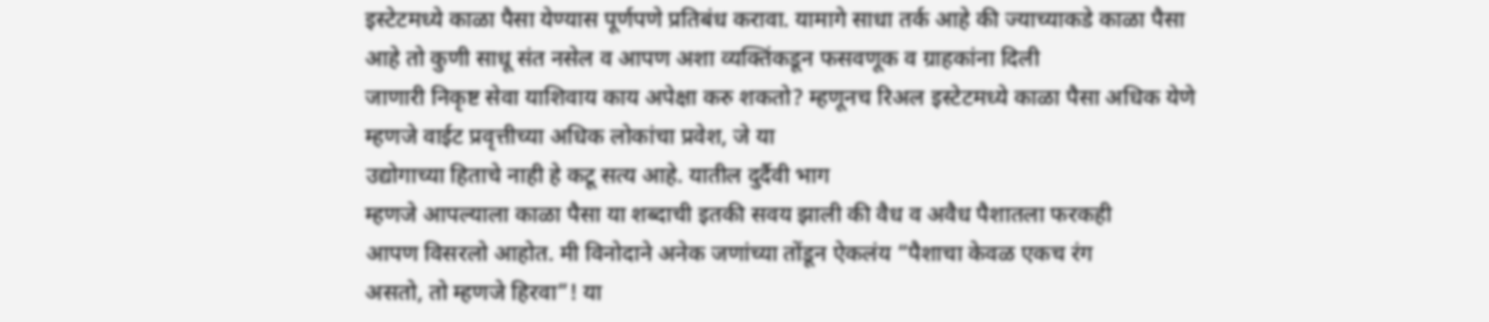इस्टेटमध्ये काळा पैसा येण्यास पूर्णपणे प्रतिबंध करावा. यामागे साधा तर्क आहे की ज्याच्याकडे काळा पैसा
आहे तो कुणी साधू संत नसेल व आपण अशा व्यक्तिंकडून फसवणूक व ग्राहकांना दिली
जाणारी निकृष्ट सेवा याशिवाय काय अपेक्षा करु शकतो? म्हणूनच रिअल इस्टेटमध्ये काळा पैसा अधिक येणे
म्हणजे वाईट प्रवृत्तीच्या अधिक लोकांचा प्रवेश, जे या
उद्योगाच्या हिताचे नाही हे कटू सत्य आहे. यातील दुर्दैवी भाग
म्हणजे आपल्याला काळा पैसा या शब्दाची इतकी सवय झाली की वैध व अवैध पैशातला फरकही
आपण विसरलो आहोत. मी विनोदाने अनेक जणांच्या तोंडून ऐकलंय “पैशाचा केवळ एकच रंग
असतो, तो म्हणजे हिरवा”! या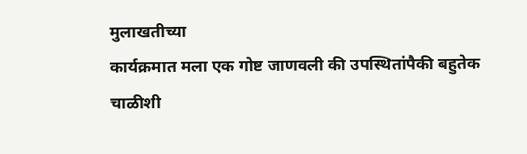मुलाखतीच्या
कार्यक्रमात मला एक गोष्ट जाणवली की उपस्थितांपैकी बहुतेक चाळीशी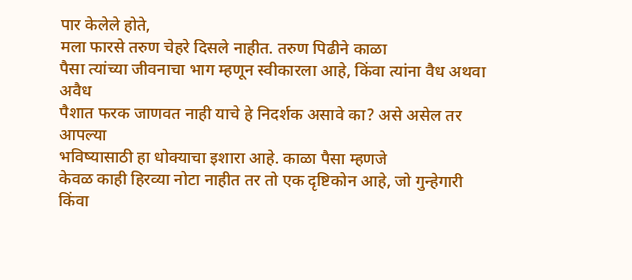पार केलेले होते,
मला फारसे तरुण चेहरे दिसले नाहीत. तरुण पिढीने काळा
पैसा त्यांच्या जीवनाचा भाग म्हणून स्वीकारला आहे, किंवा त्यांना वैध अथवा अवैध
पैशात फरक जाणवत नाही याचे हे निदर्शक असावे का? असे असेल तर आपल्या
भविष्यासाठी हा धोक्याचा इशारा आहे. काळा पैसा म्हणजे
केवळ काही हिरव्या नोटा नाहीत तर तो एक दृष्टिकोन आहे, जो गुन्हेगारी किंवा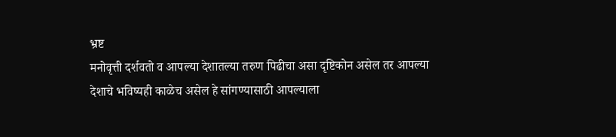भ्रष्ट
मनोवृत्ती दर्शवतो व आपल्या देशातल्या तरुण पिढीचा असा दृष्टिकोन असेल तर आपल्या
देशाचे भविष्यही काळेच असेल हे सांगण्यासाठी आपल्याला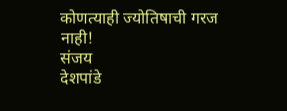कोणत्याही ज्योतिषाची गरज
नाही!
संजय
देशपांडे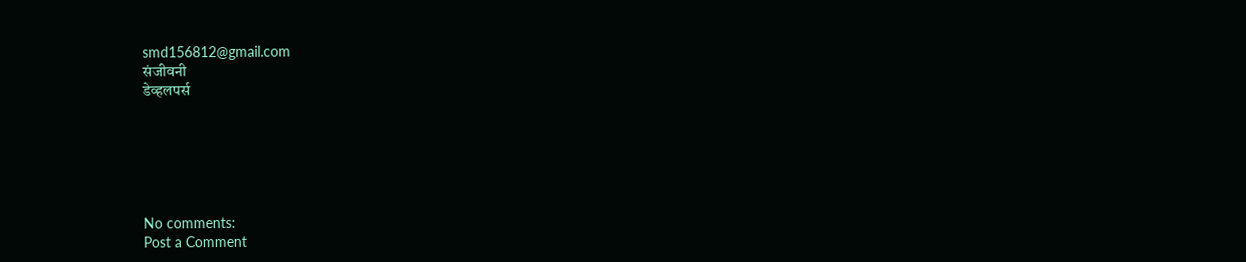smd156812@gmail.com
संजीवनी
डेव्हलपर्स






No comments:
Post a Comment